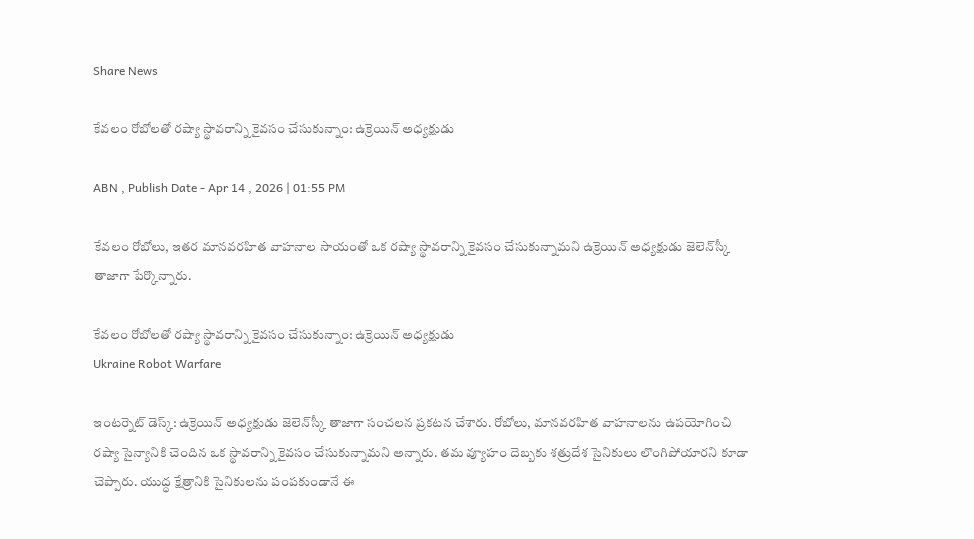Share News

కేవలం రోబోలతో రష్యా స్థావరాన్ని కైవసం చేసుకున్నాం: ఉక్రెయిన్ అధ్యక్షుడు

ABN , Publish Date - Apr 14 , 2026 | 01:55 PM

కేవలం రోబోలు, ఇతర మానవరహిత వాహనాల సాయంతో ఒక రష్యా స్థావరాన్ని కైవసం చేసుకున్నామని ఉక్రెయిన్ అధ్యక్షుడు జెలెన్‌స్కీ తాజాగా పేర్కొన్నారు.

కేవలం రోబోలతో రష్యా స్థావరాన్ని కైవసం చేసుకున్నాం: ఉక్రెయిన్ అధ్యక్షుడు
Ukraine Robot Warfare

ఇంటర్నెట్ డెస్క్: ఉక్రెయిన్ అధ్యక్షుడు జెలెన్‌స్కీ తాజాగా సంచలన ప్రకటన చేశారు. రోబోలు, మానవరహిత వాహనాలను ఉపయోగించి రష్యా సైన్యానికి చెందిన ఒక స్థావరాన్ని కైవసం చేసుకున్నామని అన్నారు. తమ వ్యూహం దెబ్బకు శత్రుదేశ సైనికులు లొంగిపోయారని కూడా చెప్పారు. యుద్ధ క్షేత్రానికి సైనికులను పంపకుండానే ఈ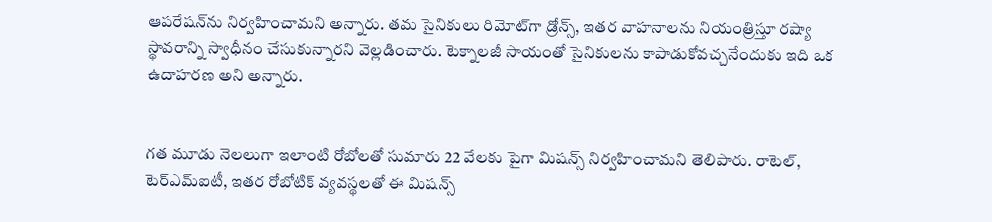ఆపరేషన్‌ను నిర్వహించామని అన్నారు. తమ సైనికులు రిమోట్‌గా డ్రోన్స్, ఇతర వాహనాలను నియంత్రిస్తూ రష్యా స్థావరాన్ని స్వాధీనం చేసుకున్నారని వెల్లడించారు. టెక్నాలజీ సాయంతో సైనికులను కాపాడుకోవచ్చనేందుకు ఇది ఒక ఉదాహరణ అని అన్నారు.


గత మూడు నెలలుగా ఇలాంటి రోబోలతో సుమారు 22 వేలకు పైగా మిషన్స్ నిర్వహించామని తెలిపారు. రాటెల్, టెర్‌ఎమ్ఐటీ, ఇతర రోబోటిక్ వ్యవస్థలతో ఈ మిషన్స్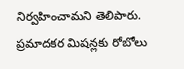నిర్వహించామని తెలిపారు. ప్రమాదకర మిషన్లకు రోబోలు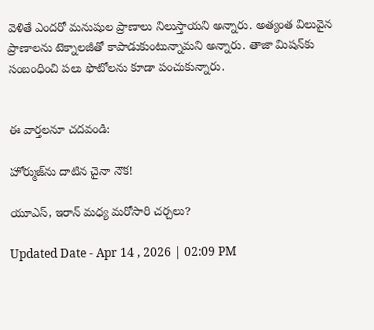వెళితే ఎందరో మనుషుల ప్రాణాలు నిలుస్తాయని అన్నారు. అత్యంత విలువైన ప్రాణాలను టెక్నాలజీతో కాపాడుకుంటున్నామని అన్నారు. తాజా మిషన్‌కు సంబంధించి పలు ఫొటోలను కూడా పంచుకున్నారు.


ఈ వార్తలనూ చదవండి:

హోర్ముజ్‌ను దాటిన చైనా నౌక!

యూఎస్, ఇరాన్ మధ్య మరోసారి చర్చలు?

Updated Date - Apr 14 , 2026 | 02:09 PM